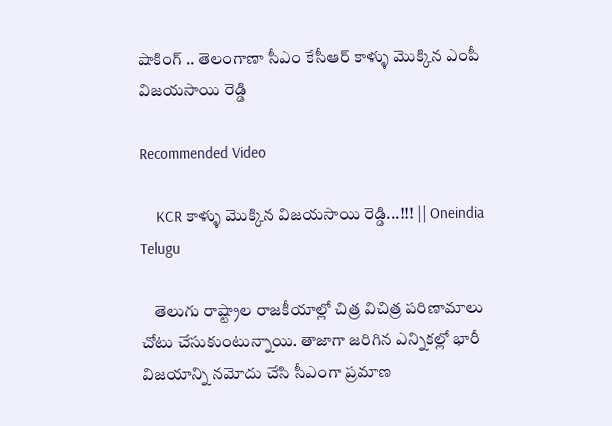షాకింగ్ .. తెలంగాణా సీఎం కేసీఆర్ కాళ్ళు మొక్కిన ఎంపీ విజయసాయి రెడ్డి

Recommended Video

    KCR కాళ్ళు మొక్కిన విజయసాయి రెడ్డి...!!! || Oneindia Telugu

    తెలుగు రాష్ట్రాల రాజకీయాల్లో చిత్ర విచిత్ర పరిణామాలు చోటు చేసుకుంటున్నాయి. తాజాగా జరిగిన ఎన్నికల్లో భారీ విజయాన్ని నమోదు చేసి సీఎంగా ప్రమాణ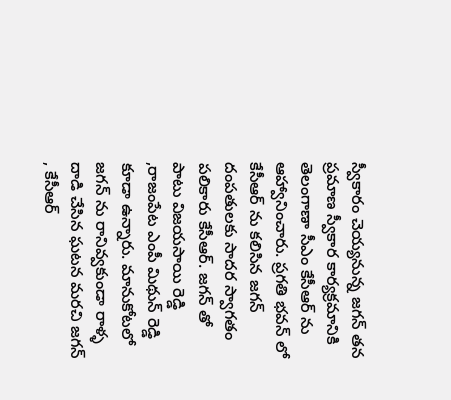స్వీకారం చెయ్యనున్న జగన్ తన ప్రమాణ స్వీకార కార్యక్రమానికి తెలంగాణా సీఎం కేసీఆర్ ను ఆహ్వానించారు. ప్రగతి భవన్ లో కేసీఆర్ ను కలిసిన జగన్ దంపతులకు సాదర స్వాగతం పలికారు కేసీఆర్. జగన్ తో పాటు విజయసాయి రెడ్డి ,రాజంపేట ఎంపీ మిథున్ రెడ్డి కూడా ఉన్నారు. మానుకోటలో జగన్ ను రానివ్వకుండా రాళ్ళ దాడి చేసిన ఘటన మరచి జగన్ , కేసీఆర్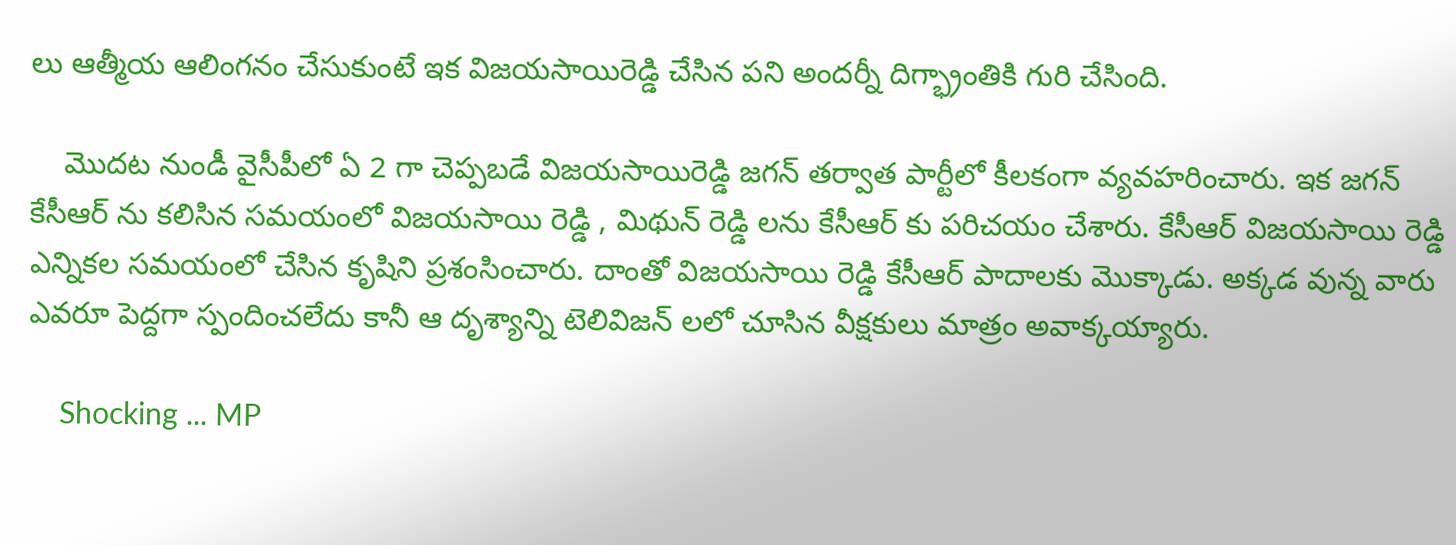లు ఆత్మీయ ఆలింగనం చేసుకుంటే ఇక విజయసాయిరెడ్డి చేసిన పని అందర్నీ దిగ్భ్రాంతికి గురి చేసింది.

    మొదట నుండీ వైసీపీలో ఏ 2 గా చెప్పబడే విజయసాయిరెడ్డి జగన్ తర్వాత పార్టీలో కీలకంగా వ్యవహరించారు. ఇక జగన్ కేసీఆర్ ను కలిసిన సమయంలో విజయసాయి రెడ్డి , మిథున్ రెడ్డి లను కేసీఆర్ కు పరిచయం చేశారు. కేసీఆర్ విజయసాయి రెడ్డి ఎన్నికల సమయంలో చేసిన కృషిని ప్రశంసించారు. దాంతో విజయసాయి రెడ్డి కేసీఆర్ పాదాలకు మొక్కాడు. అక్కడ వున్న వారు ఎవరూ పెద్దగా స్పందించలేదు కానీ ఆ దృశ్యాన్ని టెలివిజన్ లలో చూసిన వీక్షకులు మాత్రం అవాక్కయ్యారు.

    Shocking ... MP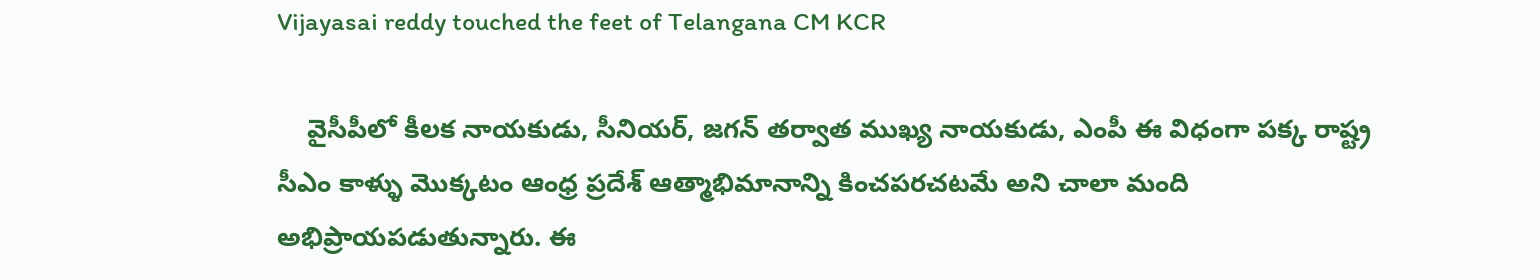Vijayasai reddy touched the feet of Telangana CM KCR

    వైసీపీలో కీలక నాయకుడు, సీనియర్, జగన్ తర్వాత ముఖ్య నాయకుడు, ఎంపీ ఈ విధంగా పక్క రాష్ట్ర సీఎం కాళ్ళు మొక్కటం ఆంధ్ర ప్రదేశ్ ఆత్మాభిమానాన్ని కించపరచటమే అని చాలా మంది అభిప్రాయపడుతున్నారు. ఈ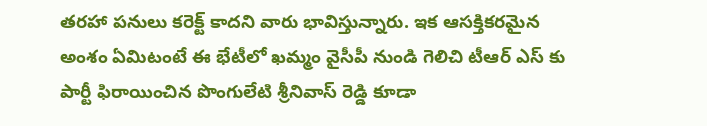తరహా పనులు కరెక్ట్ కాదని వారు భావిస్తున్నారు. ఇక ఆసక్తికరమైన అంశం ఏమిటంటే ఈ భేటీలో ఖమ్మం వైసీపీ నుండి గెలిచి టీఆర్ ఎస్ కు పార్టీ ఫిరాయించిన పొంగులేటి శ్రీనివాస్ రెడ్డి కూడా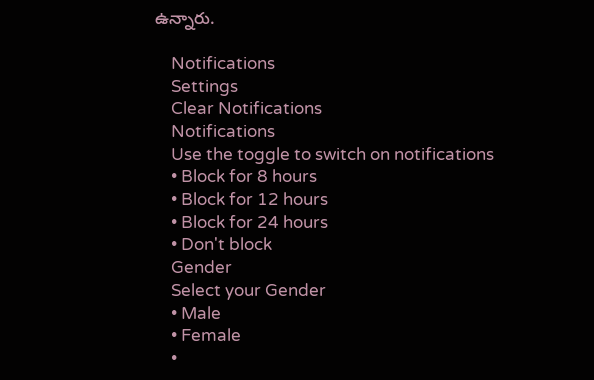ఉన్నారు.

    Notifications
    Settings
    Clear Notifications
    Notifications
    Use the toggle to switch on notifications
    • Block for 8 hours
    • Block for 12 hours
    • Block for 24 hours
    • Don't block
    Gender
    Select your Gender
    • Male
    • Female
    •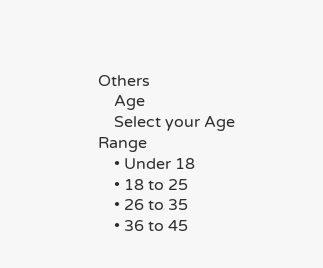Others
    Age
    Select your Age Range
    • Under 18
    • 18 to 25
    • 26 to 35
    • 36 to 45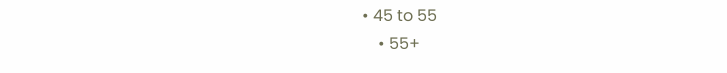• 45 to 55
    • 55+